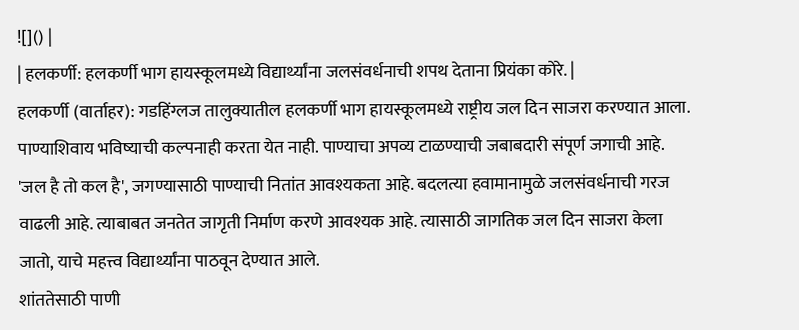![]() |
| हलकर्णी: हलकर्णी भाग हायस्कूलमध्ये विद्यार्थ्यांना जलसंवर्धनाची शपथ देताना प्रियंका कोरे. |
हलकर्णी (वार्ताहर): गडहिंग्लज तालुक्यातील हलकर्णी भाग हायस्कूलमध्ये राष्ट्रीय जल दिन साजरा करण्यात आला.
पाण्याशिवाय भविष्याची कल्पनाही करता येत नाही. पाण्याचा अपव्य टाळण्याची जबाबदारी संपूर्ण जगाची आहे. 'जल है तो कल है', जगण्यासाठी पाण्याची नितांत आवश्यकता आहे. बदलत्या हवामानामुळे जलसंवर्धनाची गरज वाढली आहे. त्याबाबत जनतेत जागृती निर्माण करणे आवश्यक आहे. त्यासाठी जागतिक जल दिन साजरा केला जातो, याचे महत्त्व विद्यार्थ्यांना पाठवून देण्यात आले.
शांततेसाठी पाणी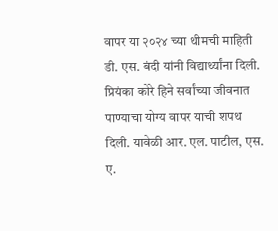वापर या २०२४ च्या थीमची माहिती डी. एस. बंदी यांनी विद्यार्थ्यांना दिली. प्रियंका कोरे हिने सर्वांच्या जीवनात पाण्याचा योग्य वापर याची शपथ दिली. यावेळी आर. एल. पाटील, एस. ए.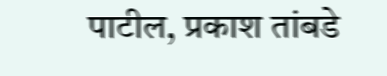पाटील, प्रकाश तांबडे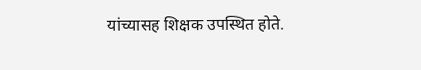यांच्यासह शिक्षक उपस्थित होते.